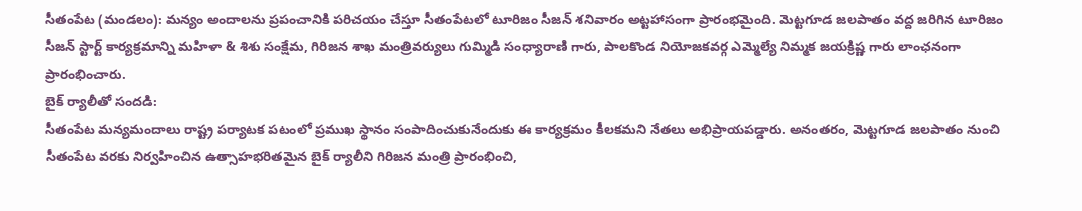సీతంపేట (మండలం): మన్యం అందాలను ప్రపంచానికి పరిచయం చేస్తూ సీతంపేటలో టూరిజం సీజన్ శనివారం అట్టహాసంగా ప్రారంభమైంది. మెట్టగూడ జలపాతం వద్ద జరిగిన టూరిజం సీజన్ స్టార్ట్ కార్యక్రమాన్ని మహిళా & శిశు సంక్షేమ, గిరిజన శాఖ మంత్రివర్యులు గుమ్మిడి సంధ్యారాణి గారు, పాలకొండ నియోజకవర్గ ఎమ్మెల్యే నిమ్మక జయక్రిష్ణ గారు లాంఛనంగా ప్రారంభించారు.
బైక్ ర్యాలీతో సందడి:
సీతంపేట మన్యమందాలు రాష్ట్ర పర్యాటక పటంలో ప్రముఖ స్థానం సంపాదించుకునేందుకు ఈ కార్యక్రమం కీలకమని నేతలు అభిప్రాయపడ్డారు. అనంతరం, మెట్టగూడ జలపాతం నుంచి సీతంపేట వరకు నిర్వహించిన ఉత్సాహభరితమైన బైక్ ర్యాలీని గిరిజన మంత్రి ప్రారంభించి,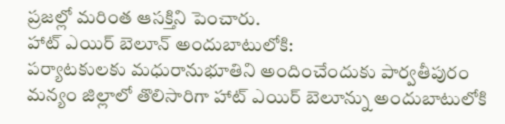ప్రజల్లో మరింత ఆసక్తిని పెంచారు.
హాట్ ఎయిర్ బెలూన్ అందుబాటులోకి:
పర్యాటకులకు మధురానుభూతిని అందించేందుకు పార్వతీపురం మన్యం జిల్లాలో తొలిసారిగా హాట్ ఎయిర్ బెలూన్ను అందుబాటులోకి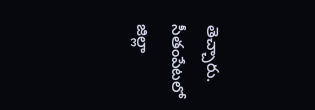తెచ్చారు. సీతంపేటలో జిల్లా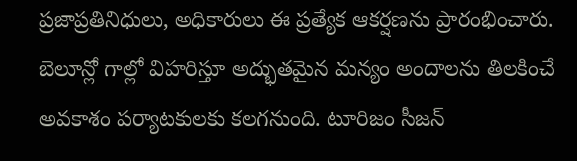ప్రజాప్రతినిధులు, అధికారులు ఈ ప్రత్యేక ఆకర్షణను ప్రారంభించారు. బెలూన్లో గాల్లో విహరిస్తూ అద్భుతమైన మన్యం అందాలను తిలకించే అవకాశం పర్యాటకులకు కలగనుంది. టూరిజం సీజన్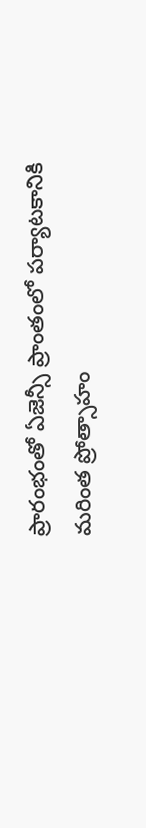ప్రారంభంతో ఏజెన్సీ ప్రాంతంలో పర్యాటకానికి మరింత ప్రోత్సాహం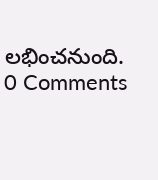లభించనుంది.
0 Comments